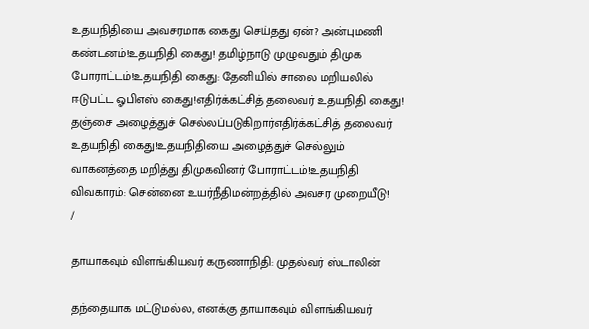உதயநிதியை அவசரமாக கைது செய்தது ஏன்? அன்புமணி கண்டனம்!உதயநிதி கைது! தமிழ்நாடு முழுவதும் திமுக போராட்டம்!உதயநிதி கைது: தேனியில் சாலை மறியலில் ஈடுபட்ட ஓபிஎஸ் கைது!எதிர்க்கட்சித் தலைவர் உதயநிதி கைது! தஞ்சை அழைத்துச் செல்லப்படுகிறார்எதிர்க்கட்சித் தலைவர் உதயநிதி கைது!உதயநிதியை அழைத்துச் செல்லும் வாகனத்தை மறித்து திமுகவினர் போராட்டம்!உதயநிதி விவகாரம்: சென்னை உயர்நீதிமன்றத்தில் அவசர முறையீடு!
/

தாயாகவும் விளங்கியவர் கருணாநிதி: முதல்வர் ஸ்டாலின்

தந்தையாக மட்டுமல்ல, எனக்கு தாயாகவும் விளங்கியவர்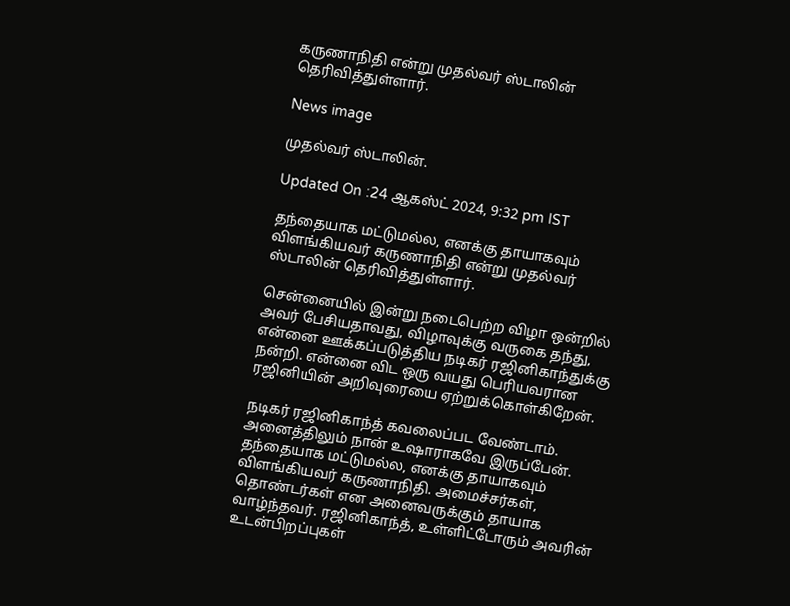கருணாநிதி என்று முதல்வர் ஸ்டாலின் தெரிவித்துள்ளார்.

News image

முதல்வர் ஸ்டாலின்.

Updated On :24 ஆகஸ்ட் 2024, 9:32 pm IST

தந்தையாக மட்டுமல்ல, எனக்கு தாயாகவும் விளங்கியவர் கருணாநிதி என்று முதல்வர் ஸ்டாலின் தெரிவித்துள்ளார்.

சென்னையில் இன்று நடைபெற்ற விழா ஒன்றில் அவர் பேசியதாவது, விழாவுக்கு வருகை தந்து, என்னை ஊக்கப்படுத்திய நடிகர் ரஜினிகாந்துக்கு நன்றி. என்னை விட ஒரு வயது பெரியவரான ரஜினியின் அறிவுரையை ஏற்றுக்கொள்கிறேன்.

நடிகர் ரஜினிகாந்த் கவலைப்பட வேண்டாம். அனைத்திலும் நான் உஷாராகவே இருப்பேன். தந்தையாக மட்டுமல்ல, எனக்கு தாயாகவும் விளங்கியவர் கருணாநிதி. அமைச்சர்கள், தொண்டர்கள் என அனைவருக்கும் தாயாக வாழ்ந்தவர். ரஜினிகாந்த், உள்ளிட்டோரும் அவரின் உடன்பிறப்புகள்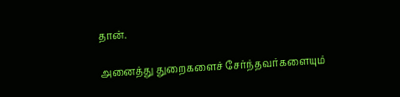தான்.

அனைத்து துறைகளைச் சேர்ந்தவர்களையும்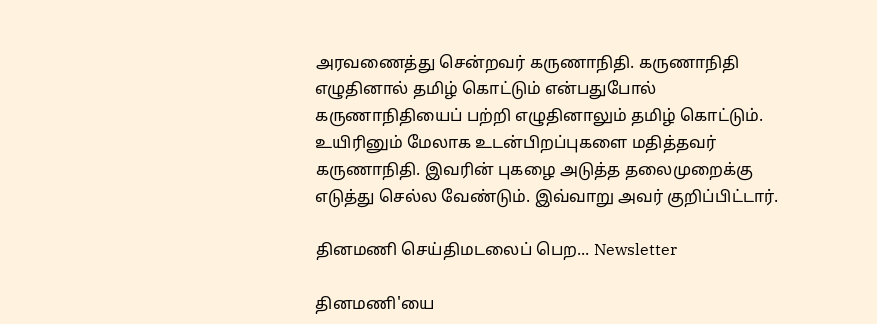அரவணைத்து சென்றவர் கருணாநிதி. கருணாநிதி எழுதினால் தமிழ் கொட்டும் என்பதுபோல் கருணாநிதியைப் பற்றி எழுதினாலும் தமிழ் கொட்டும். உயிரினும் மேலாக உடன்பிறப்புகளை மதித்தவர் கருணாநிதி. இவரின் புகழை அடுத்த தலைமுறைக்கு எடுத்து செல்ல வேண்டும். இவ்வாறு அவர் குறிப்பிட்டார்.

தினமணி செய்திமடலைப் பெற... Newsletter

தினமணி'யை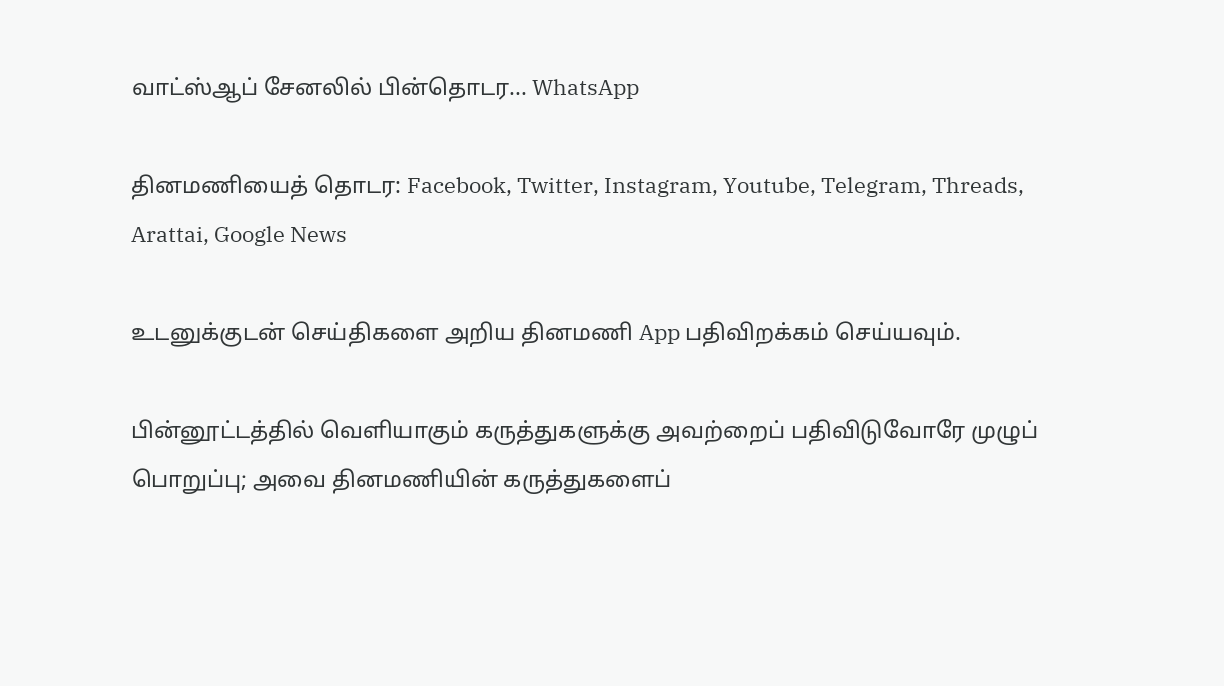வாட்ஸ்ஆப் சேனலில் பின்தொடர... WhatsApp

தினமணியைத் தொடர: Facebook, Twitter, Instagram, Youtube, Telegram, Threads, Arattai, Google News

உடனுக்குடன் செய்திகளை அறிய தினமணி App பதிவிறக்கம் செய்யவும்.

பின்னூட்டத்தில் வெளியாகும் கருத்துகளுக்கு அவற்றைப் பதிவிடுவோரே முழுப் பொறுப்பு; அவை தினமணியின் கருத்துகளைப்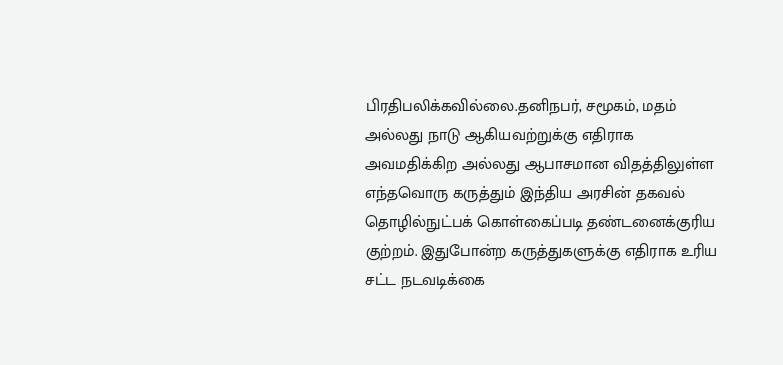பிரதிபலிக்கவில்லை.தனிநபர், சமூகம், மதம் அல்லது நாடு ஆகியவற்றுக்கு எதிராக அவமதிக்கிற அல்லது ஆபாசமான விதத்திலுள்ள எந்தவொரு கருத்தும் இந்திய அரசின் தகவல் தொழில்நுட்பக் கொள்கைப்படி தண்டனைக்குரிய குற்றம். இதுபோன்ற கருத்துகளுக்கு எதிராக உரிய சட்ட நடவடிக்கை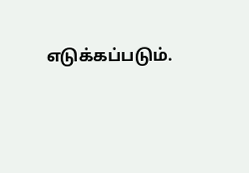எடுக்கப்படும்.